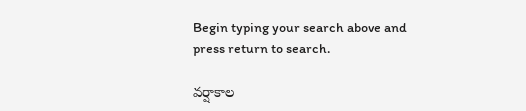Begin typing your search above and press return to search.

వర్షాకాల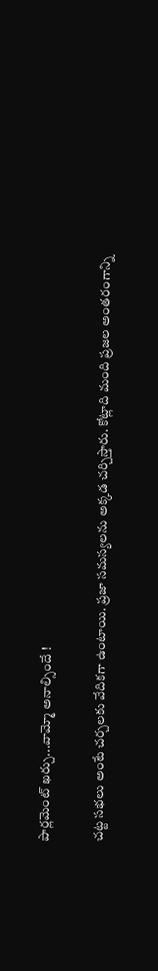పార్లమెంట్ ఖర్చు...వామ్మో అనాల్సిందే !

చట్ట సభలు అంటే చర్చలకు వేదికగా ఉంటాయి. ప్రజా సమస్యలను అక్కడ చర్చిస్తారు. కోట్లాది మంది ప్రజల అంతరంగాన్ని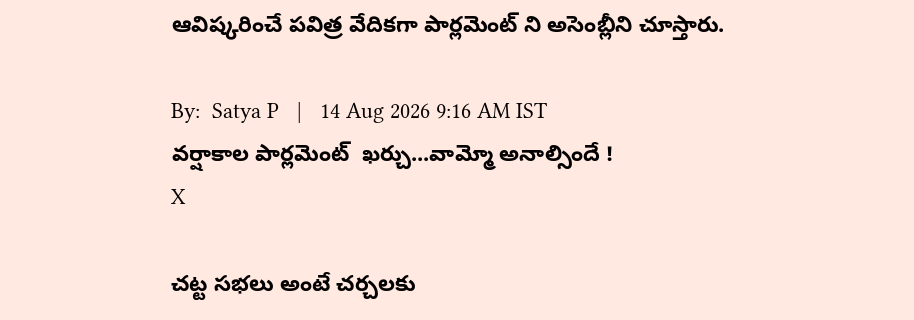ఆవిష్కరించే పవిత్ర వేదికగా పార్లమెంట్ ని అసెంబ్లీని చూస్తారు.

By:  Satya P   |   14 Aug 2026 9:16 AM IST
వర్షాకాల పార్లమెంట్  ఖర్చు...వామ్మో అనాల్సిందే !
X

చట్ట సభలు అంటే చర్చలకు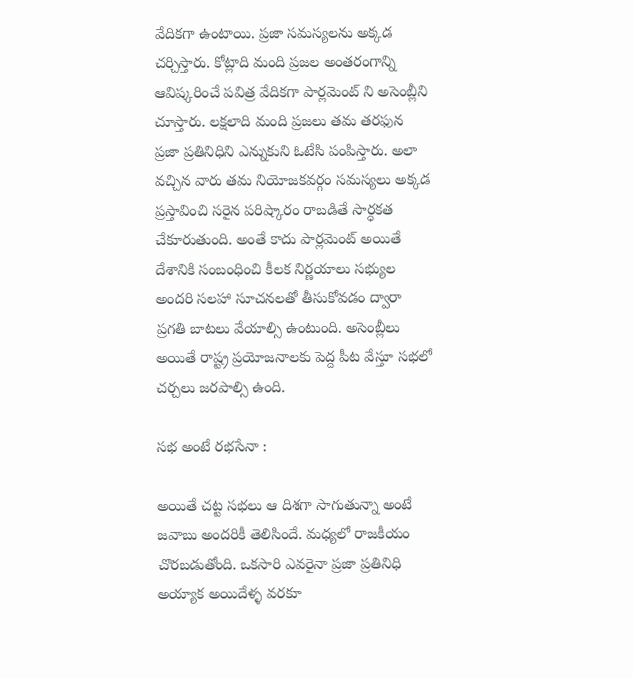వేదికగా ఉంటాయి. ప్రజా సమస్యలను అక్కడ చర్చిస్తారు. కోట్లాది మంది ప్రజల అంతరంగాన్ని ఆవిష్కరించే పవిత్ర వేదికగా పార్లమెంట్ ని అసెంబ్లీని చూస్తారు. లక్షలాది మంది ప్రజలు తమ తరఫున ప్రజా ప్రతినిధిని ఎన్నుకుని ఓటేసి పంపిస్తారు. అలా వచ్చిన వారు తమ నియోజకవర్గం సమస్యలు అక్కడ ప్రస్తావించి సరైన పరిష్కారం రాబడితే సార్ధకత చేకూరుతుంది. అంతే కాదు పార్లమెంట్ అయితే దేశానికి సంబంధించి కీలక నిర్ణయాలు సభ్యుల అందరి సలహా సూచనలతో తీసుకోవడం ద్వారా ప్రగతి బాటలు వేయాల్సి ఉంటుంది. అసెంబ్లీలు అయితే రాష్ట్ర ప్రయోజనాలకు పెద్ద పీట వేస్తూ సభలో చర్చలు జరపాల్సి ఉంది.

సభ అంటే రభసేనా :

అయితే చట్ట సభలు ఆ దిశగా సాగుతున్నా అంటే జవాబు అందరికీ తెలిసిందే. మధ్యలో రాజకీయం చొరబడుతోంది. ఒకసారి ఎవరైనా ప్రజా ప్రతినిధి అయ్యాక అయిదేళ్ళ వరకూ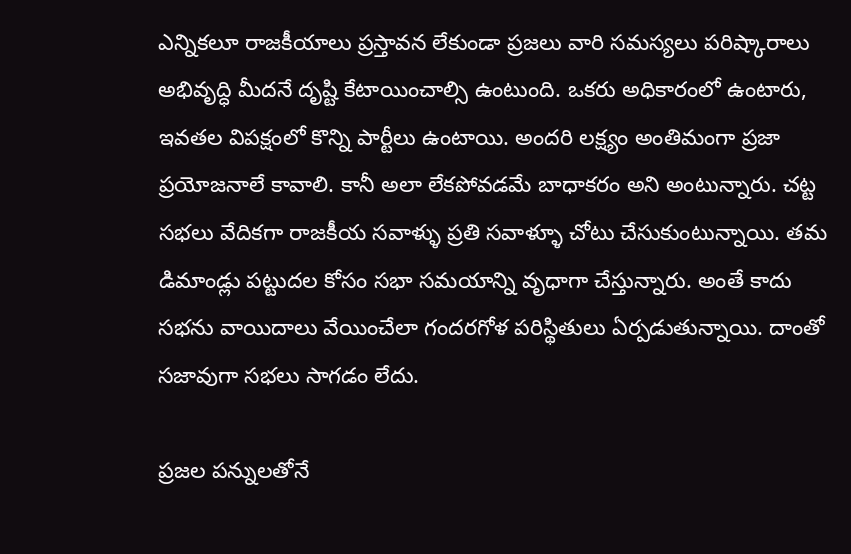ఎన్నికలూ రాజకీయాలు ప్రస్తావన లేకుండా ప్రజలు వారి సమస్యలు పరిష్కారాలు అభివృద్ధి మీదనే దృష్టి కేటాయించాల్సి ఉంటుంది. ఒకరు అధికారంలో ఉంటారు, ఇవతల విపక్షంలో కొన్ని పార్టీలు ఉంటాయి. అందరి లక్ష్యం అంతిమంగా ప్రజా ప్రయోజనాలే కావాలి. కానీ అలా లేకపోవడమే బాధాకరం అని అంటున్నారు. చట్ట సభలు వేదికగా రాజకీయ సవాళ్ళు ప్రతి సవాళ్ళూ చోటు చేసుకుంటున్నాయి. తమ డిమాండ్లు పట్టుదల కోసం సభా సమయాన్ని వృధాగా చేస్తున్నారు. అంతే కాదు సభను వాయిదాలు వేయించేలా గందరగోళ పరిస్థితులు ఏర్పడుతున్నాయి. దాంతో సజావుగా సభలు సాగడం లేదు.

ప్రజల పన్నులతోనే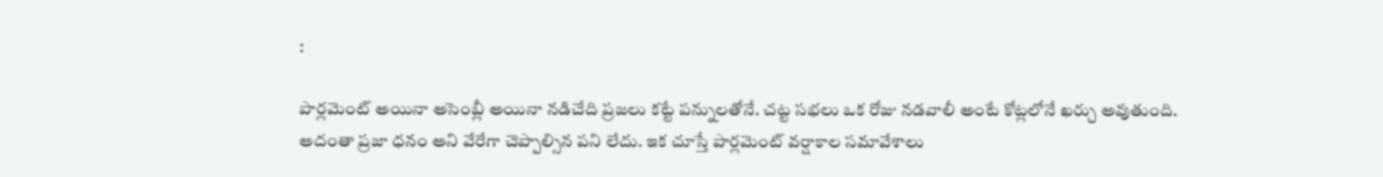:

పార్లమెంట్ అయినా అసెంబ్లీ అయినా నడిచేది ప్రజలు కట్టే పన్నులతోనే. చట్ట సభలు ఒక రోజు నడవాలీ అంటే కోట్లలోనే ఖర్చు అవుతుంది. అదంతా ప్రజా ధనం అని వేరేగా చెప్పాల్సిన పని లేదు. ఇక చూస్తే పార్లమెంట్ వర్షాకాల సమావేశాలు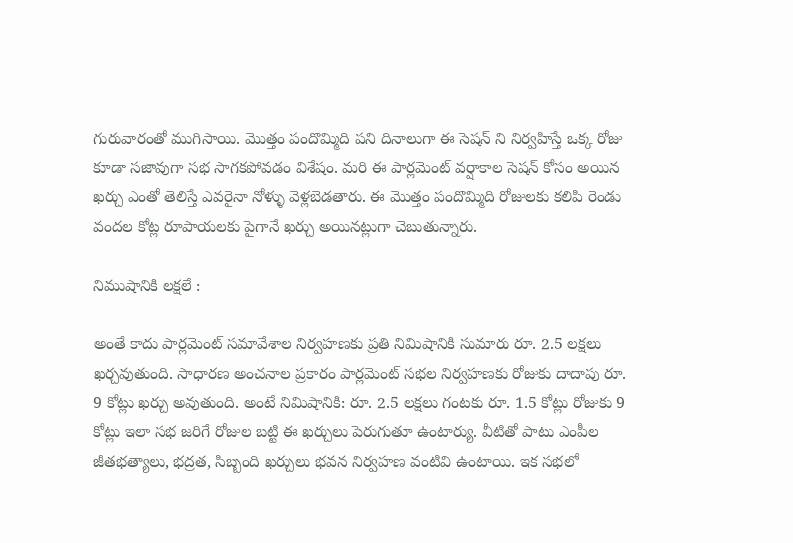గురువారంతో ముగిసాయి. మొత్తం పందొమ్మిది పని దినాలుగా ఈ సెషన్ ని నిర్వహిస్తే ఒక్క రోజు కూడా సజావుగా సభ సాగకపోవడం విశేషం. మరి ఈ పార్లమెంట్ వర్షాకాల సెషన్ కోసం అయిన ఖర్చు ఎంతో తెలిస్తే ఎవరైనా నోళ్ళు వెళ్లబెడతారు. ఈ మొత్తం పందొమ్మిది రోజులకు కలిపి రెండు వందల కోట్ల రూపాయలకు పైగానే ఖర్చు అయినట్లుగా చెబుతున్నారు.

నిముషానికి లక్షలే :

అంతే కాదు పార్లమెంట్ సమావేశాల నిర్వహణకు ప్రతి నిమిషానికి సుమారు రూ. 2.5 లక్షలు ఖర్చవుతుంది. సాధారణ అంచనాల ప్రకారం పార్లమెంట్ సభల నిర్వహణకు రోజుకు దాదాపు రూ. 9 కోట్లు ఖర్చు అవుతుంది. అంటే నిమిషానికి: రూ. 2.5 లక్షలు గంటకు రూ. 1.5 కోట్లు రోజుకు 9 కోట్లు ఇలా సభ జరిగే రోజుల బట్టి ఈ ఖర్చులు పెరుగుతూ ఉంటార్యు. వీటితో పాటు ఎంపీల జీతభత్యాలు, భద్రత, సిబ్బంది ఖర్చులు భవన నిర్వహణ వంటివి ఉంటాయి. ఇక సభలో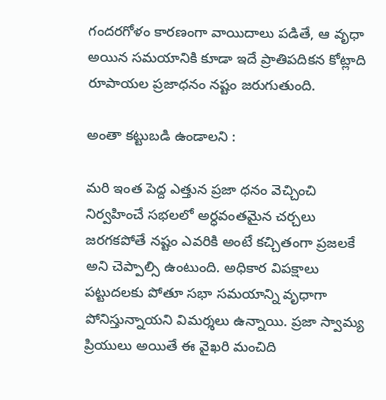గందరగోళం కారణంగా వాయిదాలు పడితే, ఆ వృధా అయిన సమయానికి కూడా ఇదే ప్రాతిపదికన కోట్లాది రూపాయల ప్రజాధనం నష్టం జరుగుతుంది.

అంతా కట్టుబడి ఉండాలని :

మరి ఇంత పెద్ద ఎత్తున ప్రజా ధనం వెచ్చించి నిర్వహించే సభలలో అర్ధవంతమైన చర్చలు జరగకపోతే నష్టం ఎవరికి అంటే కచ్చితంగా ప్రజలకే అని చెప్పాల్సి ఉంటుంది. అధికార విపక్షాలు పట్టుదలకు పోతూ సభా సమయాన్ని వృధాగా పోనిస్తున్నాయని విమర్శలు ఉన్నాయి. ప్రజా స్వామ్య ప్రియులు అయితే ఈ వైఖరి మంచిది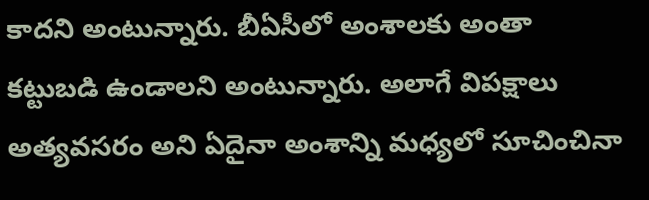కాదని అంటున్నారు. బీఏసీలో అంశాలకు అంతా కట్టుబడి ఉండాలని అంటున్నారు. అలాగే విపక్షాలు అత్యవసరం అని ఏదైనా అంశాన్ని మధ్యలో సూచించినా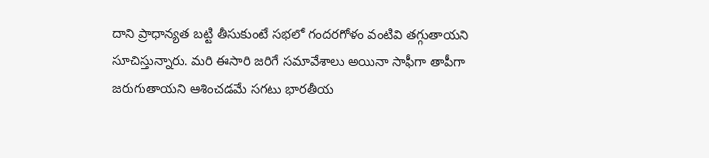దాని ప్రాధాన్యత బట్టి తీసుకుంటే సభలో గందరగోళం వంటివి తగ్గుతాయని సూచిస్తున్నారు. మరి ఈసారి జరిగే సమావేశాలు అయినా సాఫీగా తాపీగా జరుగుతాయని ఆశించడమే సగటు భారతీయ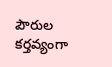పౌరుల కర్తవ్యంగా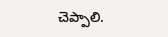చెప్పాలి.